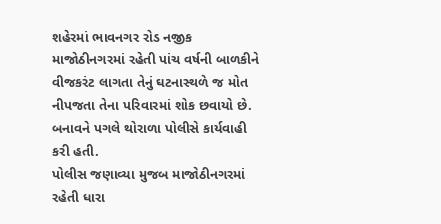શહેરમાં ભાવનગર રોડ નજીક માજોઠીનગરમાં રહેતી પાંચ વર્ષની બાળકીને વીજકરંટ લાગતા તેનું ઘટનાસ્થળે જ મોત નીપજતા તેના પરિવારમાં શોક છવાયો છે. બનાવને પગલે થોરાળા પોલીસે કાર્યવાહી કરી હતી.
પોલીસ જણાવ્યા મુજબ માજોઠીનગરમાં રહેતી ધારા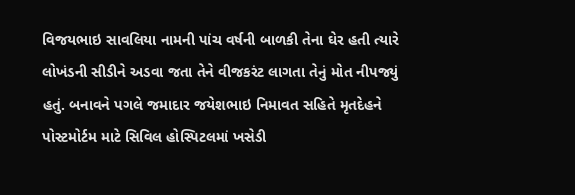વિજયભાઇ સાવલિયા નામની પાંચ વર્ષની બાળકી તેના ઘેર હતી ત્યારે લોખંડની સીડીને અડવા જતા તેને વીજકરંટ લાગતા તેનું મોત નીપજ્યું હતું. બનાવને પગલે જમાદાર જયેશભાઇ નિમાવત સહિતે મૃતદેહને પોસ્ટમોર્ટમ માટે સિવિલ હોસ્પિટલમાં ખસેડી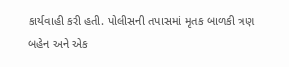કાર્યવાહી કરી હતી. પોલીસની તપાસમાં મૃતક બાળકી ત્રણ બહેન અને એક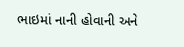ભાઇમાં નાની હોવાની અને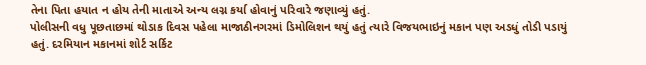તેના પિતા હયાત ન હોય તેની માતાએ અન્ય લગ્ન કર્યા હોવાનું પરિવારે જણાવ્યું હતું.
પોલીસની વધુ પૂછતાછમાં થોડાક દિવસ પહેલા માજાઠીનગરમાં ડિમોલિશન થયું હતું ત્યારે વિજયભાઇનું મકાન પણ અડધું તોડી પડાયું હતું. દરમિયાન મકાનમાં શોર્ટ સર્કિટ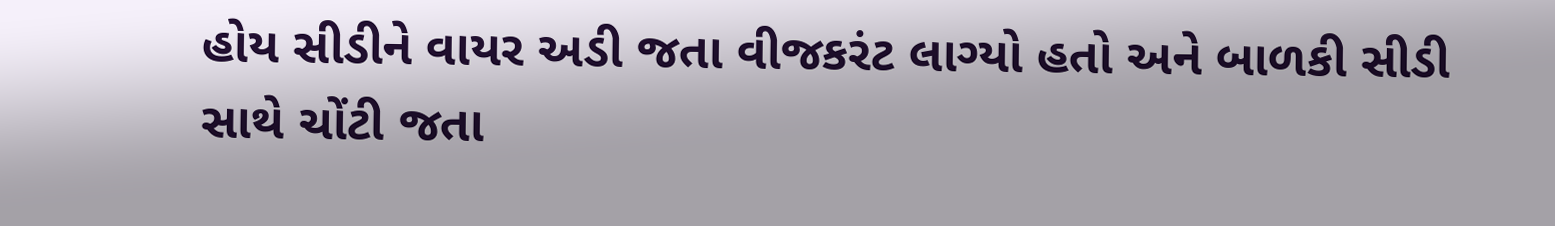હોય સીડીને વાયર અડી જતા વીજકરંટ લાગ્યો હતો અને બાળકી સીડી સાથે ચોંટી જતા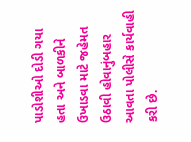પાડોશીઓ દોડી ગયા હતા અને બાળકીને ઉખાડવા માટે જહેમત ઉઠાવી હોવાનુંબહાર આવતા પોલીસે કાર્યવાહી કરી છે.